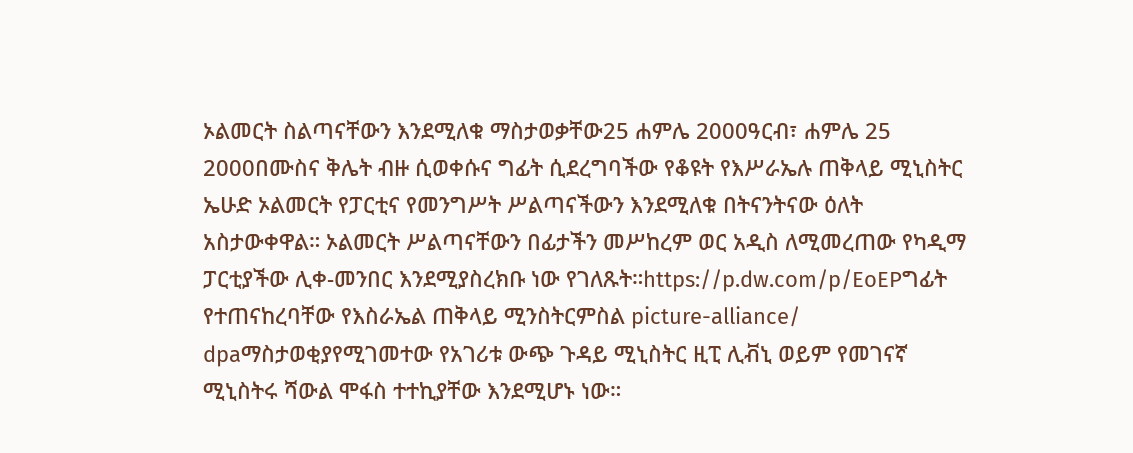ኦልመርት ስልጣናቸውን እንደሚለቁ ማስታወቃቸው25 ሐምሌ 2000ዓርብ፣ ሐምሌ 25 2000በሙስና ቅሌት ብዙ ሲወቀሱና ግፊት ሲደረግባችው የቆዩት የእሥራኤሉ ጠቅላይ ሚኒስትር ኤሁድ ኦልመርት የፓርቲና የመንግሥት ሥልጣናችውን እንደሚለቁ በትናንትናው ዕለት አስታውቀዋል። ኦልመርት ሥልጣናቸውን በፊታችን መሥከረም ወር አዲስ ለሚመረጠው የካዲማ ፓርቲያችው ሊቀ-መንበር እንደሚያስረክቡ ነው የገለጹት።https://p.dw.com/p/EoEPግፊት የተጠናከረባቸው የእስራኤል ጠቅላይ ሚንስትርምስል picture-alliance/ dpaማስታወቂያየሚገመተው የአገሪቱ ውጭ ጉዳይ ሚኒስትር ዚፒ ሊቭኒ ወይም የመገናኛ ሚኒስትሩ ሻውል ሞፋስ ተተኪያቸው እንደሚሆኑ ነው።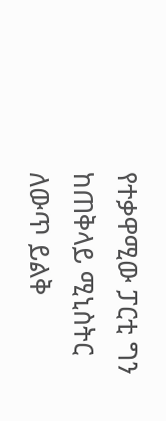የተቃዋሚው ፓርቲ ግን ከጠቅላይ ሚኒስትር ለውጥ ይልቅ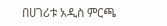በሀገሪቱ አዲስ ምርጫ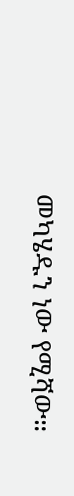መካሄዱን ነው የሚሻው።